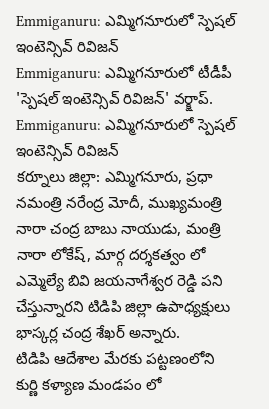Emmiganuru: ఎమ్మిగనూరులో స్పెషల్ ఇంటెన్సివ్ రివిజన్
Emmiganuru: ఎమ్మిగనూరులో టీడీపీ 'స్పెషల్ ఇంటెన్సివ్ రివిజన్' వర్క్షాప్.
Emmiganuru: ఎమ్మిగనూరులో స్పెషల్ ఇంటెన్సివ్ రివిజన్
కర్నూలు జిల్లా: ఎమ్మిగనూరు, ప్రధా నమంత్రి నరేంద్ర మోదీ, ముఖ్యమంత్రి నారా చంద్ర బాబు నాయుడు, మంత్రి నారా లోకేష్, మార్గ దర్శకత్వం లో ఎమ్మెల్యే బివి జయనాగేశ్వర రెడ్డి పని చేస్తున్నారని టిడిపి జిల్లా ఉపాధ్యక్షులు భాస్కర్ల చంద్ర శేఖర్ అన్నారు.
టిడిపి ఆదేశాల మేరకు పట్టణంలోని కుర్ణి కళ్యాణ మండపం లో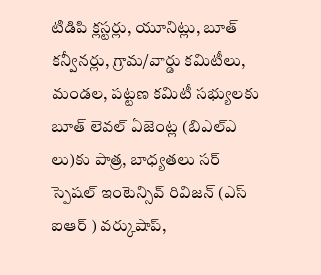టిడిపి క్లస్టర్లు, యూనిట్లు, బూత్ కన్వీనర్లు, గ్రామ/వార్డు కమిటీలు, మండల, పట్టణ కమిటీ సభ్యులకు బూత్ లెవల్ ఏజెంట్ల (బిఎల్ఎ లు)కు పాత్ర, బాధ్యతలు సర్ స్పెషల్ ఇంటెన్సివ్ రివిజన్ (ఎస్ ఐఆర్ ) వర్కుషాప్,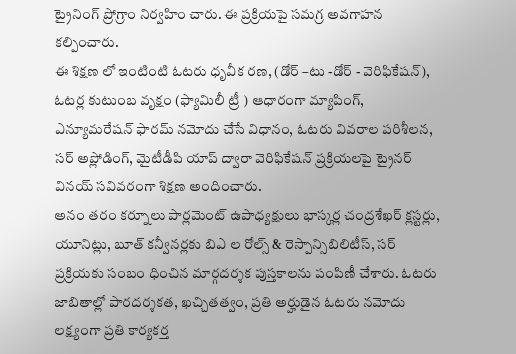ట్రైనింగ్ ప్రోగ్రాం నిర్వహిం చారు. ఈ ప్రక్రియపై సమగ్ర అవగాహన కల్పించారు.
ఈ శిక్షణ లో ఇంటింటి ఓటరు ధృవీక రణ, (డోర్ –టు -డోర్ - వెరిఫికేషన్), ఓటర్ల కుటుంబ వృక్షం (ఫ్యామిలీ ట్రీ ) ఆధారంగా మ్యాపింగ్, ఎన్యూమరేషన్ ఫారమ్ నమోదు చేసే విధానం, ఓటరు వివరాల పరిశీలన, సర్ అప్లోడింగ్, మైటీడీపి యాప్ ద్వారా వెరిఫికేషన్ ప్రక్రియలపై ట్రైనర్ వినయ్ సవివరంగా శిక్షణ అందించారు.
అనం తరం కర్నూలు పార్లమెంట్ ఉపాధ్యక్షులు భాస్కర్ల చంద్రశేఖర్ క్లస్టర్లు, యూనిట్లు, బూత్ కన్వీనర్లకు బిఎ ల రోల్స్ & రెస్పాన్సిబిలిటీస్, సర్ ప్రక్రియకు సంబం ధించిన మార్గదర్శక పుస్తకాలను పంపిణీ చేశారు. ఓటరు జాబితాల్లో పారదర్శకత, ఖచ్చితత్వం, ప్రతి అర్హుడైన ఓటరు నమోదు లక్ష్యంగా ప్రతి కార్యకర్త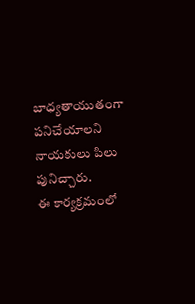బాధ్యతాయుతంగా పనిచేయాలని నాయకులు పిలు పునిచ్చారు.
ఈ కార్యక్రమంలో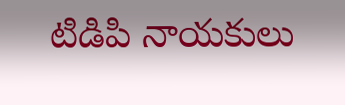టిడిపి నాయకులు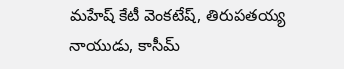మహేష్ కేటీ వెంకటేష్, తిరుపతయ్య నాయుడు, కాసీమ్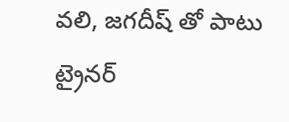వలి, జగదీష్ తో పాటు ట్రైనర్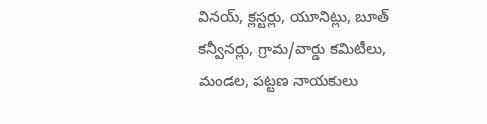వినయ్, క్లస్టర్లు, యూనిట్లు, బూత్ కన్వీనర్లు, గ్రామ/వార్డు కమిటీలు, మండల, పట్టణ నాయకులు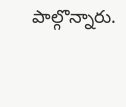పాల్గొన్నారు.